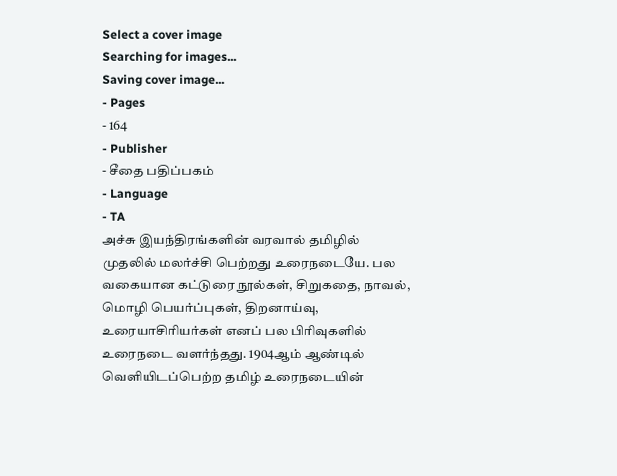Select a cover image
Searching for images...
Saving cover image...
- Pages
- 164
- Publisher
- சீதை பதிப்பகம்
- Language
- TA
அச்சு இயந்திரங்களின் வரவால் தமிழில் முதலில் மலர்ச்சி பெற்றது உரைநடையே. பல வகையான கட்டுரை நூல்கள், சிறுகதை, நாவல், மொழி பெயர்ப்புகள், திறனாய்வு, உரையாசிரியர்கள் எனப் பல பிரிவுகளில் உரைநடை வளர்ந்தது. 1904ஆம் ஆண்டில் வெளியிடப்பெற்ற தமிழ் உரைநடையின்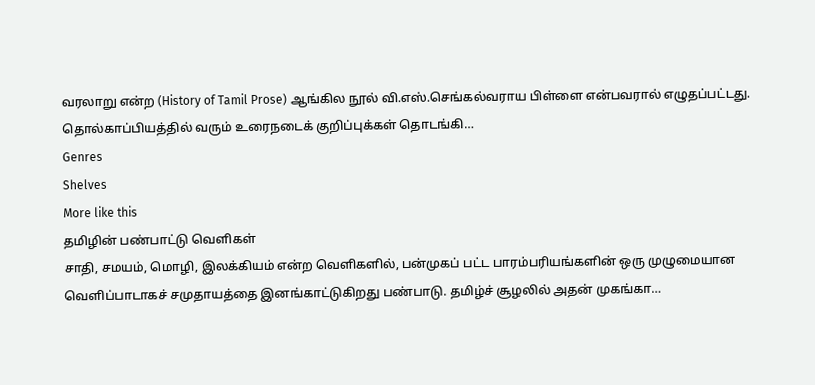வரலாறு என்ற (History of Tamil Prose) ஆங்கில நூல் வி.எஸ்.செங்கல்வராய பிள்ளை என்பவரால் எழுதப்பட்டது. தொல்காப்பியத்தில் வரும் உரைநடைக் குறிப்புக்கள் தொடங்கி…
Genres
Shelves
More like this
தமிழின் பண்பாட்டு வெளிகள்
சாதி, சமயம், மொழி, இலக்கியம் என்ற வெளிகளில், பன்முகப் பட்ட பாரம்பரியங்களின் ஒரு முழுமையான வெளிப்பாடாகச் சமுதாயத்தை இனங்காட்டுகிறது பண்பாடு. தமிழ்ச் சூழலில் அதன் முகங்கா…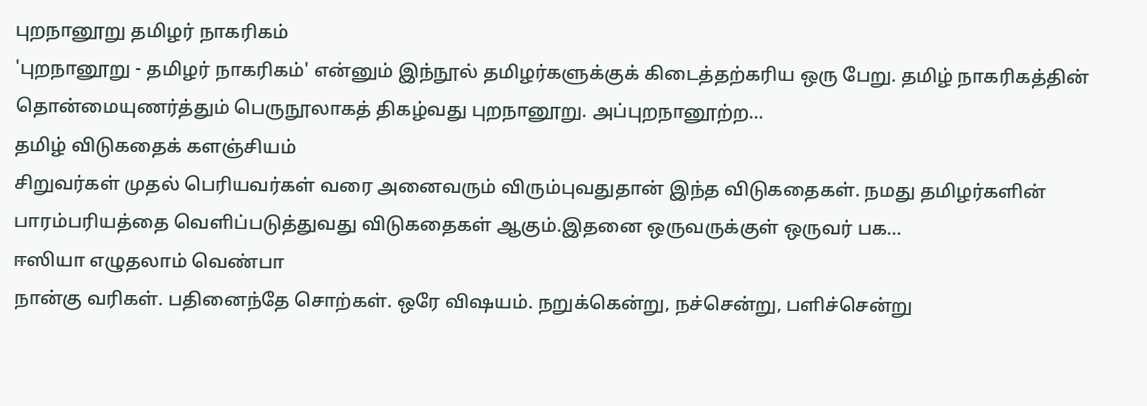புறநானூறு தமிழர் நாகரிகம்
'புறநானூறு - தமிழர் நாகரிகம்' என்னும் இந்நூல் தமிழர்களுக்குக் கிடைத்தற்கரிய ஒரு பேறு. தமிழ் நாகரிகத்தின் தொன்மையுணர்த்தும் பெருநூலாகத் திகழ்வது புறநானூறு. அப்புறநானூற்ற…
தமிழ் விடுகதைக் களஞ்சியம்
சிறுவர்கள் முதல் பெரியவர்கள் வரை அனைவரும் விரும்புவதுதான் இந்த விடுகதைகள். நமது தமிழர்களின் பாரம்பரியத்தை வெளிப்படுத்துவது விடுகதைகள் ஆகும்.இதனை ஒருவருக்குள் ஒருவர் பக…
ஈஸியா எழுதலாம் வெண்பா
நான்கு வரிகள். பதினைந்தே சொற்கள். ஒரே விஷயம். நறுக்கென்று, நச்சென்று, பளிச்சென்று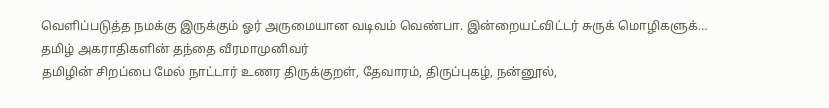வெளிப்படுத்த நமக்கு இருக்கும் ஓர் அருமையான வடிவம் வெண்பா. இன்றையட்விட்டர் சுருக் மொழிகளுக்…
தமிழ் அகராதிகளின் தந்தை வீரமாமுனிவர்
தமிழின் சிறப்பை மேல் நாட்டார் உணர திருக்குறள், தேவாரம், திருப்புகழ், நன்னூல்,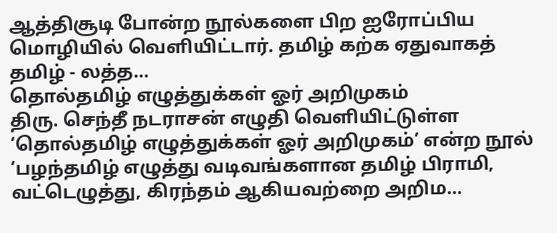ஆத்திசூடி போன்ற நூல்களை பிற ஐரோப்பிய மொழியில் வெளியிட்டார். தமிழ் கற்க ஏதுவாகத் தமிழ் - லத்த…
தொல்தமிழ் எழுத்துக்கள் ஓர் அறிமுகம்
திரு. செந்தீ நடராசன் எழுதி வெளியிட்டுள்ள ‘தொல்தமிழ் எழுத்துக்கள் ஓர் அறிமுகம்’ என்ற நூல் ‘பழந்தமிழ் எழுத்து வடிவங்களான தமிழ் பிராமி, வட்டெழுத்து, கிரந்தம் ஆகியவற்றை அறிம…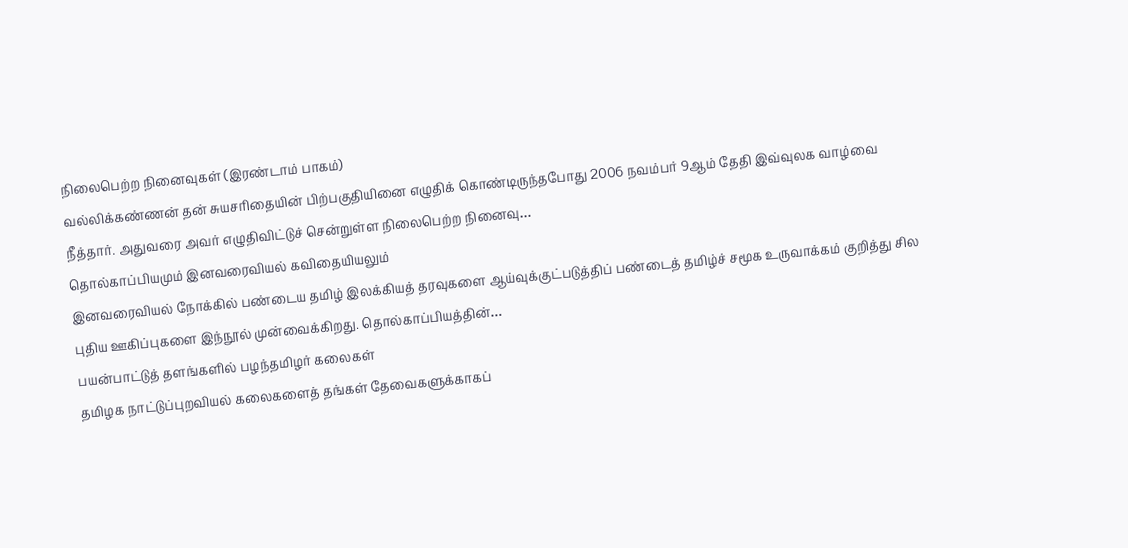நிலைபெற்ற நினைவுகள் (இரண்டாம் பாகம்)
வல்லிக்கண்ணன் தன் சுயசரிதையின் பிற்பகுதியினை எழுதிக் கொண்டிருந்தபோது 2006 நவம்பர் 9ஆம் தேதி இவ்வுலக வாழ்வை நீத்தார். அதுவரை அவர் எழுதிவிட்டுச் சென்றுள்ள நிலைபெற்ற நினைவு…
தொல்காப்பியமும் இனவரைவியல் கவிதையியலும்
இனவரைவியல் நோக்கில் பண்டைய தமிழ் இலக்கியத் தரவுகளை ஆய்வுக்குட்படுத்திப் பண்டைத் தமிழ்ச் சமூக உருவாக்கம் குறித்து சில புதிய ஊகிப்புகளை இந்நூல் முன்வைக்கிறது. தொல்காப்பியத்தின்…
பயன்பாட்டுத் தளங்களில் பழந்தமிழர் கலைகள்
தமிழக நாட்டுப்புறவியல் கலைகளைத் தங்கள் தேவைகளுக்காகப்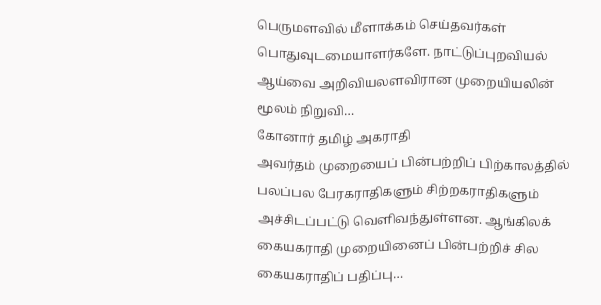பெருமளவில் மீளாக்கம் செய்தவர்கள் பொதுவுடமையாளர்களே. நாட்டுப்புறவியல் ஆய்வை அறிவியலளவிரான முறையியலின் மூலம் நிறுவி…
கோனார் தமிழ் அகராதி
அவர்தம் முறையைப் பின்பற்றிப் பிற்காலத்தில் பலப்பல பேரகராதிகளும் சிற்றகராதிகளும் அச்சிடப்பட்டு வெளிவந்துள்ளன. ஆங்கிலக் கையகராதி முறையினைப் பின்பற்றிச் சில கையகராதிப் பதிப்பு…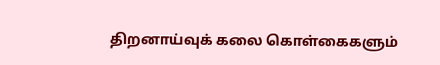திறனாய்வுக் கலை கொள்கைகளும்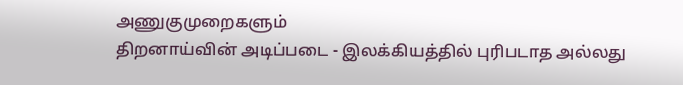அணுகுமுறைகளும்
திறனாய்வின் அடிப்படை - இலக்கியத்தில் புரிபடாத அல்லது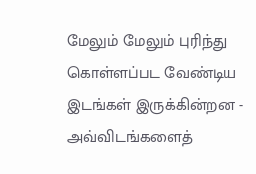மேலும் மேலும் புரிந்து கொள்ளப்பட வேண்டிய இடங்கள் இருக்கின்றன - அவ்விடங்களைத்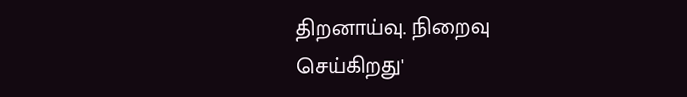திறனாய்வு. நிறைவு செய்கிறது'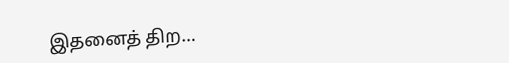இதனைத் திற…